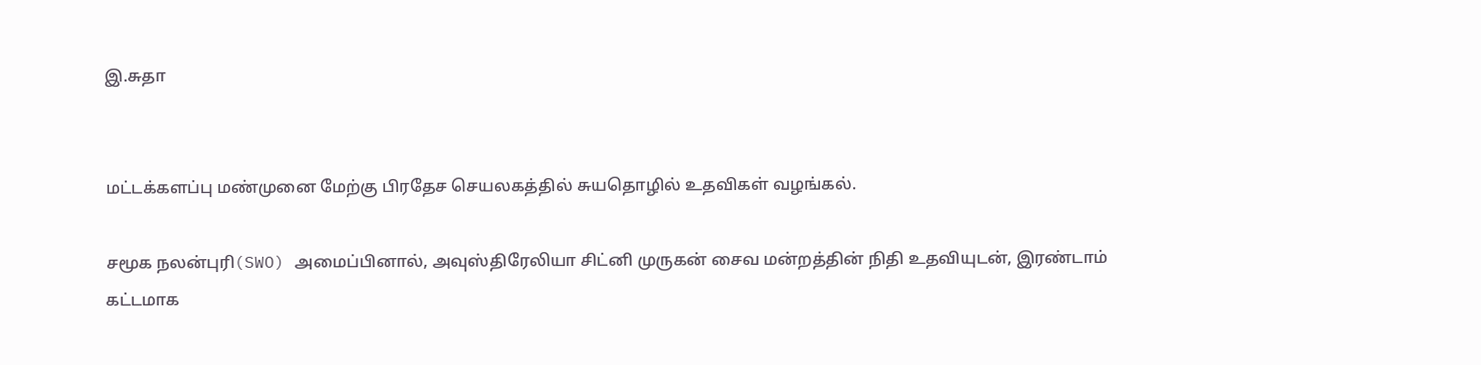இ.சுதா


மட்டக்களப்பு மண்முனை மேற்கு பிரதேச செயலகத்தில் சுயதொழில் உதவிகள் வழங்கல்.

சமூக நலன்புரி(SWO) அமைப்பினால், அவுஸ்திரேலியா சிட்னி முருகன் சைவ மன்றத்தின் நிதி உதவியுடன், இரண்டாம் கட்டமாக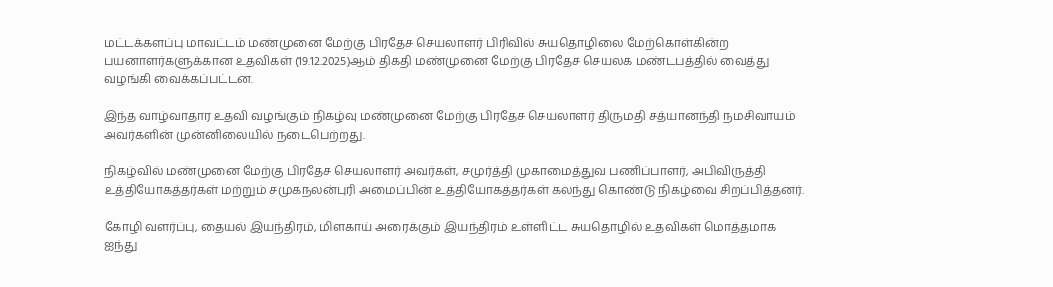மட்டக்களப்பு மாவட்டம் மண்முனை மேற்கு பிரதேச செயலாளர் பிரிவில் சுயதொழிலை மேற்கொள்கின்ற பயனாளர்களுக்கான உதவிகள் (19.12.2025)ஆம் திகதி மண்முனை மேற்கு பிரதேச செயலக மண்டபத்தில் வைத்து வழங்கி வைக்கப்பட்டன.

இந்த வாழ்வாதார உதவி வழங்கும் நிகழ்வு மண்முனை மேற்கு பிரதேச செயலாளர் திருமதி சத்யானந்தி நமசிவாயம் அவர்களின் முன்னிலையில் நடைபெற்றது.

நிகழ்வில் மண்முனை மேற்கு பிரதேச செயலாளர் அவர்கள், சமுர்த்தி முகாமைத்துவ பணிப்பாளர், அபிவிருத்தி உத்தியோகத்தர்கள் மற்றும் சமுகநலன்புரி அமைப்பின் உத்தியோகத்தர்கள் கலந்து கொண்டு நிகழ்வை சிறப்பித்தனர்.

கோழி வளர்ப்பு, தையல் இயந்திரம், மிளகாய் அரைக்கும் இயந்திரம் உள்ளிட்ட சுயதொழில் உதவிகள் மொத்தமாக ஐந்து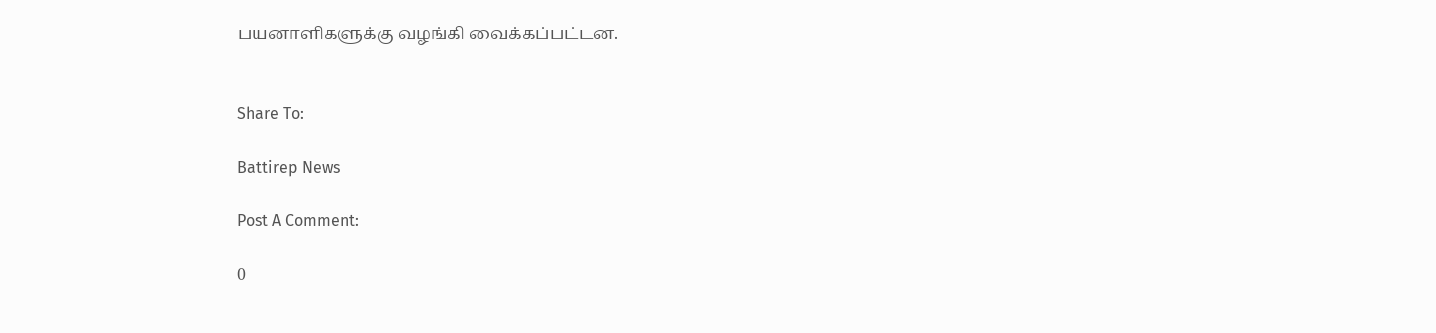பயனாளிகளுக்கு வழங்கி வைக்கப்பட்டன.


Share To:

Battirep News

Post A Comment:

0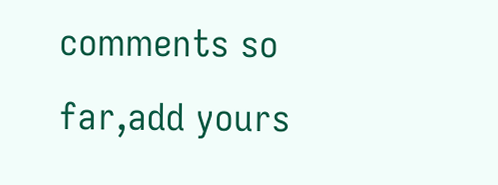comments so far,add yours